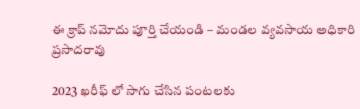ఈ క్రాప్ నమోదు పూర్తి చేయండి – మండల వ్యవసాయ అధికారి ప్రసాదరావు

2023 ఖరీఫ్ లో సాగు చేసిన పంటలకు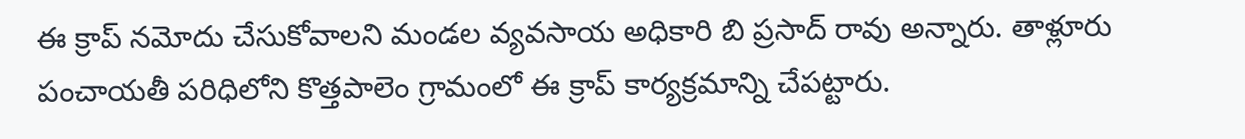ఈ క్రాప్ నమోదు చేసుకోవాలని మండల వ్యవసాయ అధికారి బి ప్రసాద్ రావు అన్నారు. తాళ్లూరు పంచాయతీ పరిధిలోని కొత్తపాలెం గ్రామంలో ఈ క్రాప్ కార్యక్రమాన్ని చేపట్టారు.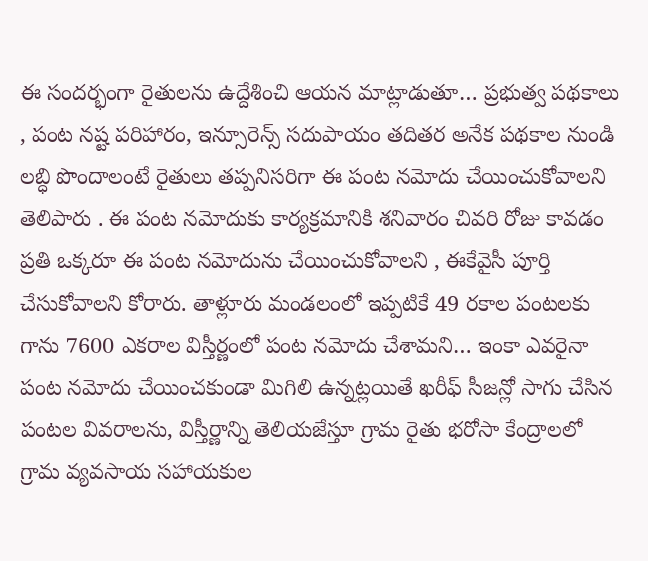ఈ సందర్భంగా రైతులను ఉద్దేశించి ఆయన మాట్లాడుతూ… ప్రభుత్వ పథకాలు , పంట నష్ట పరిహారం, ఇన్సూరెన్స్ సదుపాయం తదితర అనేక పథకాల నుండి లబ్ధి పొందాలంటే రైతులు తప్పనిసరిగా ఈ పంట నమోదు చేయించుకోవాలని తెలిపారు . ఈ పంట నమోదుకు కార్యక్రమానికి శనివారం చివరి రోజు కావడం ప్రతి ఒక్కరూ ఈ పంట నమోదును చేయించుకోవాలని , ఈకేవైసీ పూర్తి చేసుకోవాలని కోరారు. తాళ్లూరు మండలంలో ఇప్పటికే 49 రకాల పంటలకు గాను 7600 ఎకరాల విస్తీర్ణంలో పంట నమోదు చేశామని… ఇంకా ఎవరైనా పంట నమోదు చేయించకుండా మిగిలి ఉన్నట్లయితే ఖరీఫ్ సీజన్లో సాగు చేసిన పంటల వివరాలను, విస్తీర్ణాన్ని తెలియజేస్తూ గ్రామ రైతు భరోసా కేంద్రాలలో గ్రామ వ్యవసాయ సహాయకుల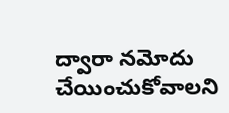ద్వారా నమోదు చేయించుకోవాలని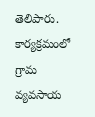తెలిపారు. కార్యక్రమంలో గ్రామ వ్యవసాయ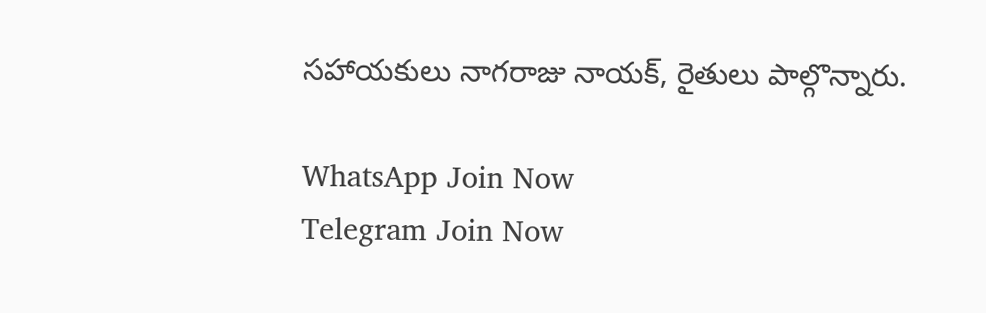సహాయకులు నాగరాజు నాయక్, రైతులు పాల్గొన్నారు.

WhatsApp Join Now
Telegram Join Now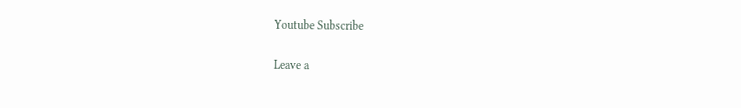Youtube Subscribe

Leave a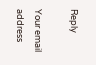Reply

Your email address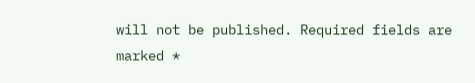will not be published. Required fields are marked *